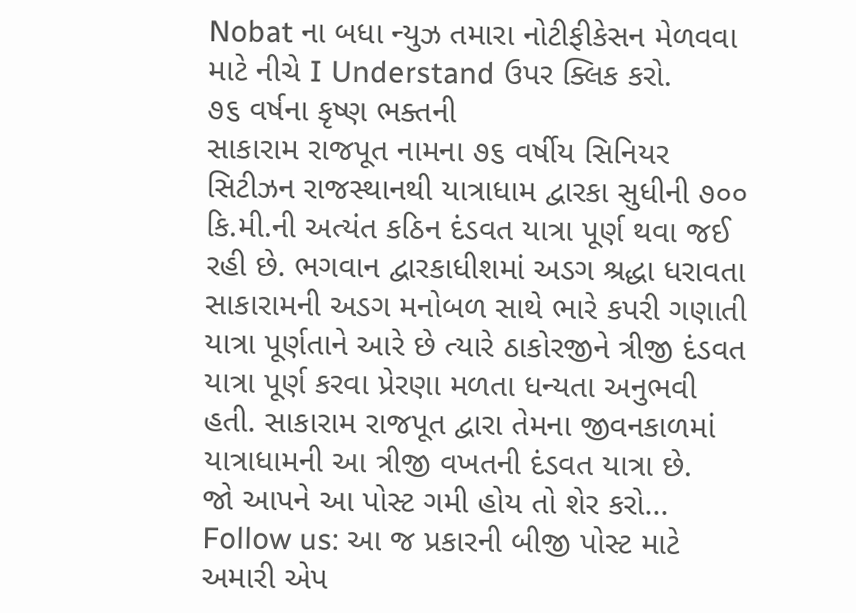Nobat ના બધા ન્યુઝ તમારા નોટીફીકેસન મેળવવા માટે નીચે I Understand ઉપર ક્લિક કરો.
૭૬ વર્ષના કૃષ્ણ ભક્તની
સાકારામ રાજપૂત નામના ૭૬ વર્ષીય સિનિયર સિટીઝન રાજસ્થાનથી યાત્રાધામ દ્વારકા સુધીની ૭૦૦ કિ.મી.ની અત્યંત કઠિન દંડવત યાત્રા પૂર્ણ થવા જઈ રહી છે. ભગવાન દ્વારકાધીશમાં અડગ શ્રદ્ધા ધરાવતા સાકારામની અડગ મનોબળ સાથે ભારે કપરી ગણાતી યાત્રા પૂર્ણતાને આરે છે ત્યારે ઠાકોરજીને ત્રીજી દંડવત યાત્રા પૂર્ણ કરવા પ્રેરણા મળતા ધન્યતા અનુભવી હતી. સાકારામ રાજપૂત દ્વારા તેમના જીવનકાળમાં યાત્રાધામની આ ત્રીજી વખતની દંડવત યાત્રા છે.
જો આપને આ પોસ્ટ ગમી હોય તો શેર કરો...
Follow us: આ જ પ્રકારની બીજી પોસ્ટ માટે અમારી એપ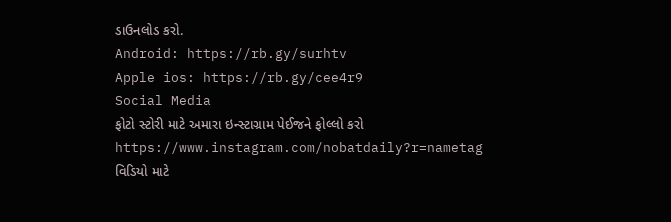ડાઉનલોડ કરો.
Android: https://rb.gy/surhtv
Apple ios: https://rb.gy/cee4r9
Social Media
ફોટો સ્ટોરી માટે અમારા ઇન્સ્ટાગ્રામ પેઈજને ફોલ્લો કરો
https://www.instagram.com/nobatdaily?r=nametag
વિડિયો માટે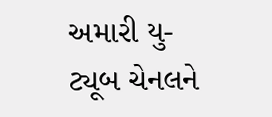અમારી યુ-ટ્યૂબ ચેનલને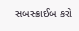સબસ્ક્રાઈબ કરો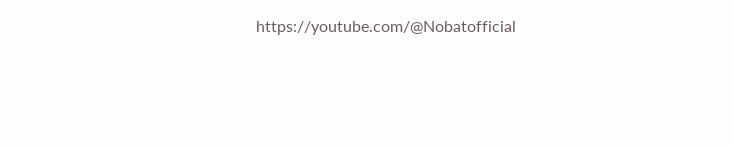https://youtube.com/@Nobatofficial